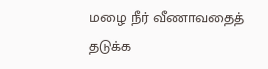மழை நீர் வீணாவதைத் தடுக்க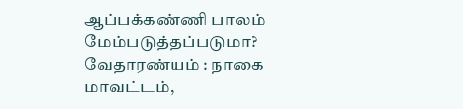ஆப்பக்கண்ணி பாலம் மேம்படுத்தப்படுமா?
வேதாரண்யம் : நாகை மாவட்டம்,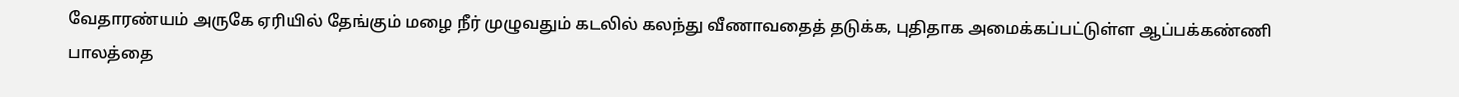வேதாரண்யம் அருகே ஏரியில் தேங்கும் மழை நீர் முழுவதும் கடலில் கலந்து வீணாவதைத் தடுக்க, புதிதாக அமைக்கப்பட்டுள்ள ஆப்பக்கண்ணி பாலத்தை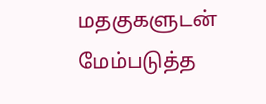மதகுகளுடன் மேம்படுத்த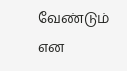வேண்டும் என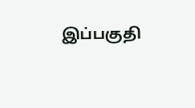இப்பகுதி